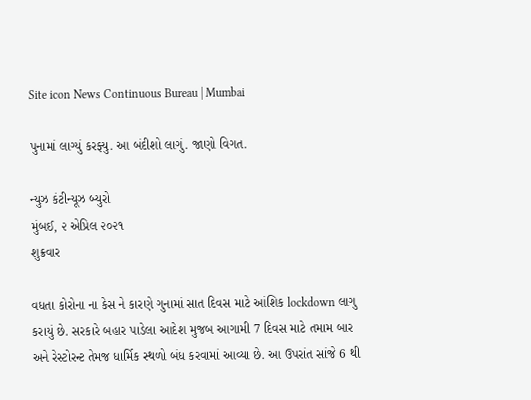Site icon News Continuous Bureau | Mumbai

પુનામાં લાગ્યું કરફ્યુ. આ બંદીશો લાગું. જાણો વિગત.

ન્યુઝ કંટીન્યૂઝ બ્યુરો
મુંબઈ, ૨ એપ્રિલ ૨૦૨૧
શુક્રવાર

વધતા કોરોના ના કેસ ને કારણે ગુનામાં સાત દિવસ માટે આંશિક lockdown લાગુ કરાયું છે. સરકારે બહાર પાડેલા આદેશ મુજબ આગામી 7 દિવસ માટે તમામ બાર અને રેસ્ટોરન્ટ તેમજ ધાર્મિક સ્થળો બંધ કરવામાં આવ્યા છે. આ ઉપરાંત સાંજે 6 થી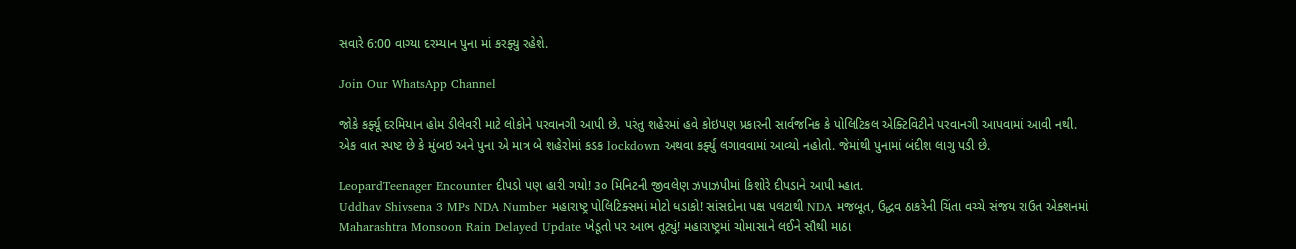સવારે 6:00 વાગ્યા દરમ્યાન પુના માં કરફ્યુ રહેશે.

Join Our WhatsApp Channel

જોકે કર્ફ્યૂ દરમિયાન હોમ ડીલેવરી માટે લોકોને પરવાનગી આપી છે. પરંતુ શહેરમાં હવે કોઇપણ પ્રકારની સાર્વજનિક કે પોલિટિકલ એક્ટિવિટીને પરવાનગી આપવામાં આવી નથી.
એક વાત સ્પષ્ટ છે કે મુંબઇ અને પુના એ માત્ર બે શહેરોમાં કડક lockdown અથવા કર્ફ્યુ લગાવવામાં આવ્યો નહોતો. જેમાંથી પુનામાં બંદીશ લાગુ પડી છે.

LeopardTeenager Encounter દીપડો પણ હારી ગયો! ૩૦ મિનિટની જીવલેણ ઝપાઝપીમાં કિશોરે દીપડાને આપી મ્હાત.
Uddhav Shivsena 3 MPs NDA Number મહારાષ્ટ્ર પોલિટિક્સમાં મોટો ધડાકો! સાંસદોના પક્ષ પલટાથી NDA મજબૂત, ઉદ્ધવ ઠાકરેની ચિંતા વચ્ચે સંજય રાઉત એક્શનમાં
Maharashtra Monsoon Rain Delayed Update ખેડૂતો પર આભ તૂટ્યું! મહારાષ્ટ્રમાં ચોમાસાને લઈને સૌથી માઠા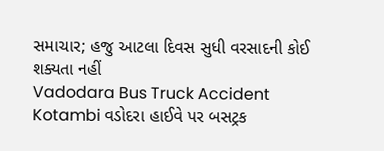સમાચાર; હજુ આટલા દિવસ સુધી વરસાદની કોઈ શક્યતા નહીં
Vadodara Bus Truck Accident Kotambi વડોદરા હાઈવે પર બસટ્રક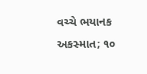વચ્ચે ભયાનક અકસ્માત; ૧૦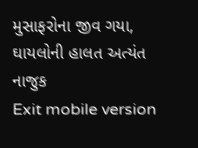મુસાફરોના જીવ ગયા, ઘાયલોની હાલત અત્યંત નાજુક
Exit mobile version